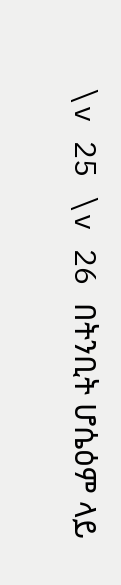\v 25 \v 26 በትንቢት ሆሴዕም ላይ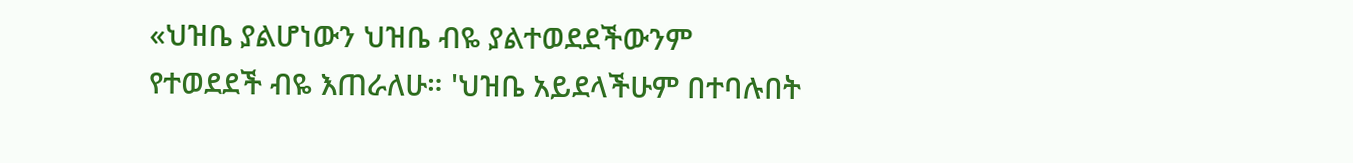«ህዝቤ ያልሆነውን ህዝቤ ብዬ ያልተወደደችውንም የተወደደች ብዬ እጠራለሁ። 'ህዝቤ አይደላችሁም በተባሉበት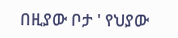በዚያው ቦታ ' የህያው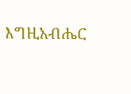እግዚአብሔር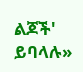ልጆች' ይባላሉ»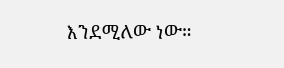እንደሚለው ነው።